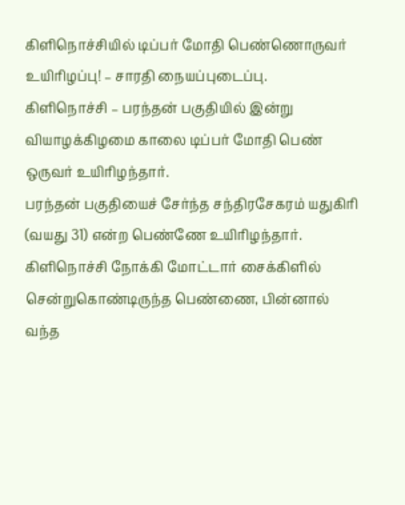கிளிநொச்சியில் டிப்பர் மோதி பெண்ணொருவர் உயிரிழப்பு! – சாரதி நையப்புடைப்பு.
கிளிநொச்சி – பரந்தன் பகுதியில் இன்று வியாழக்கிழமை காலை டிப்பர் மோதி பெண் ஒருவர் உயிரிழந்தார்.
பரந்தன் பகுதியைச் சேர்ந்த சந்திரசேகரம் யதுகிரி (வயது 31) என்ற பெண்ணே உயிரிழந்தார்.
கிளிநொச்சி நோக்கி மோட்டார் சைக்கிளில் சென்றுகொண்டிருந்த பெண்ணை, பின்னால் வந்த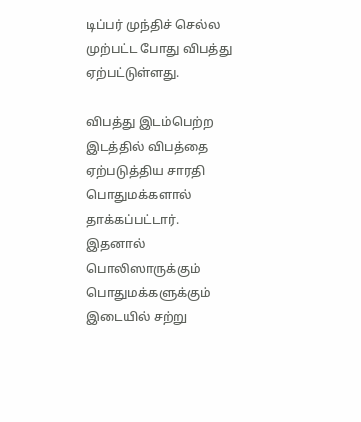டிப்பர் முந்திச் செல்ல முற்பட்ட போது விபத்து ஏற்பட்டுள்ளது.

விபத்து இடம்பெற்ற இடத்தில் விபத்தை ஏற்படுத்திய சாரதி பொதுமக்களால் தாக்கப்பட்டார். இதனால் பொலிஸாருக்கும் பொதுமக்களுக்கும் இடையில் சற்று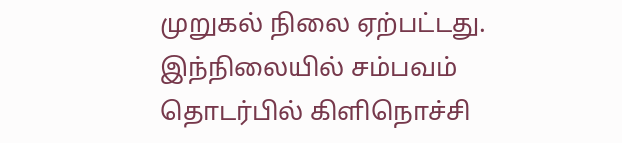முறுகல் நிலை ஏற்பட்டது.
இந்நிலையில் சம்பவம் தொடர்பில் கிளிநொச்சி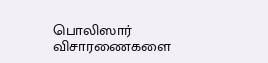பொலிஸார் விசாரணைகளை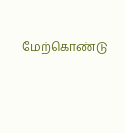மேற்கொண்டு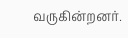வருகின்றனர்.